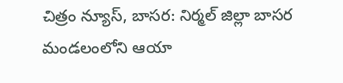చిత్రం న్యూస్, బాసర: నిర్మల్ జిల్లా బాసర మండలంలోని ఆయా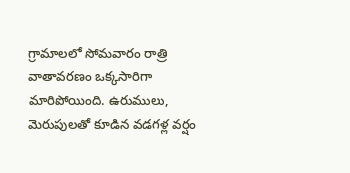గ్రామాలలో సోమవారం రాత్రి వాతావరణం ఒక్కసారిగా మారిపోయింది. ఉరుములు, మెరుపులతో కూడిన వడగళ్ల వర్షం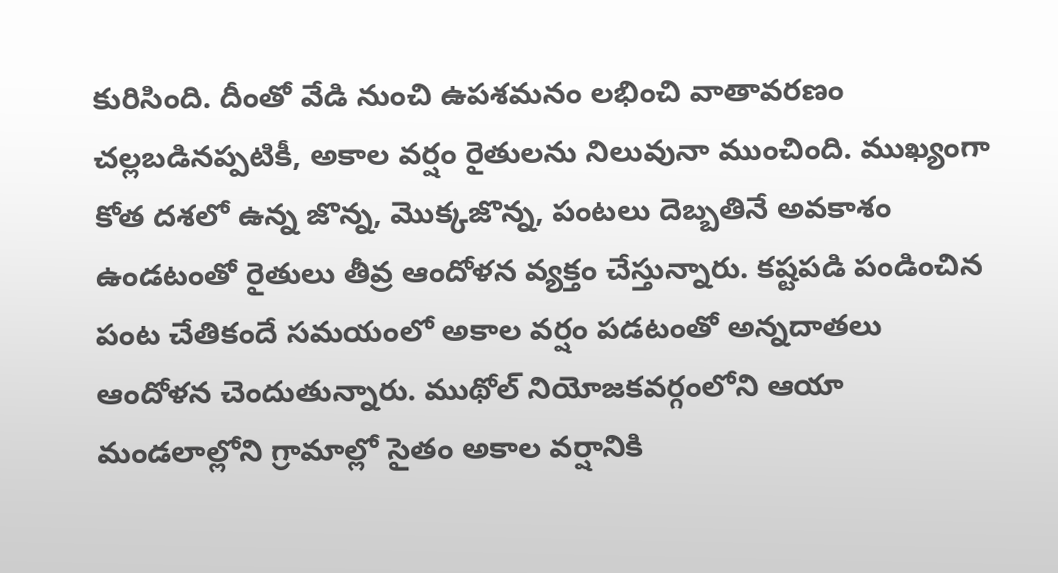కురిసింది. దీంతో వేడి నుంచి ఉపశమనం లభించి వాతావరణం చల్లబడినప్పటికీ, అకాల వర్షం రైతులను నిలువునా ముంచింది. ముఖ్యంగా కోత దశలో ఉన్న జొన్న, మొక్కజొన్న, పంటలు దెబ్బతినే అవకాశం ఉండటంతో రైతులు తీవ్ర ఆందోళన వ్యక్తం చేస్తున్నారు. కష్టపడి పండించిన పంట చేతికందే సమయంలో అకాల వర్షం పడటంతో అన్నదాతలు ఆందోళన చెందుతున్నారు. ముథోల్ నియోజకవర్గంలోని ఆయా మండలాల్లోని గ్రామాల్లో సైతం అకాల వర్షానికి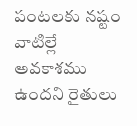పంటలకు నష్టం వాటిల్లే అవకాశము ఉందని రైతులు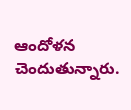ఆందోళన చెందుతున్నారు.